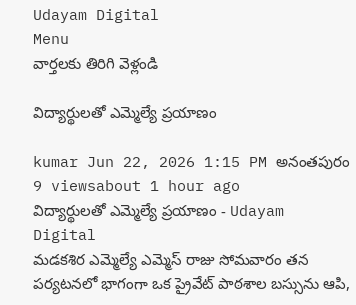Udayam Digital
Menu
వార్తలకు తిరిగి వెళ్లండి

విద్యార్థులతో ఎమ్మెల్యే ప్రయాణం

kumar Jun 22, 2026 1:15 PM అనంతపురం 9 viewsabout 1 hour ago
విద్యార్థులతో ఎమ్మెల్యే ప్రయాణం - Udayam Digital
మడకశిర ఎమ్మెల్యే ఎమ్మెస్ రాజు సోమవారం తన పర్యటనలో భాగంగా ఒక ప్రైవేట్ పాఠశాల బస్సును ఆపి,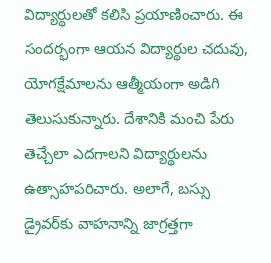విద్యార్థులతో కలిసి ప్రయాణించారు. ఈ సందర్భంగా ఆయన విద్యార్థుల చదువు, యోగక్షేమాలను ఆత్మీయంగా అడిగి తెలుసుకున్నారు. దేశానికి మంచి పేరు తెచ్చేలా ఎదగాలని విద్యార్థులను ఉత్సాహపరిచారు. అలాగే, బస్సు డ్రైవర్‌కు వాహనాన్ని జాగ్రత్తగా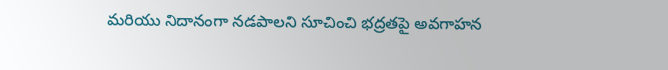మరియు నిదానంగా నడపాలని సూచించి భద్రతపై అవగాహన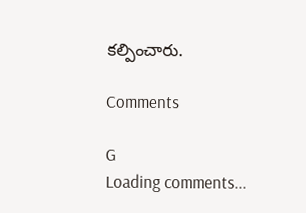కల్పించారు.

Comments

G
Loading comments...